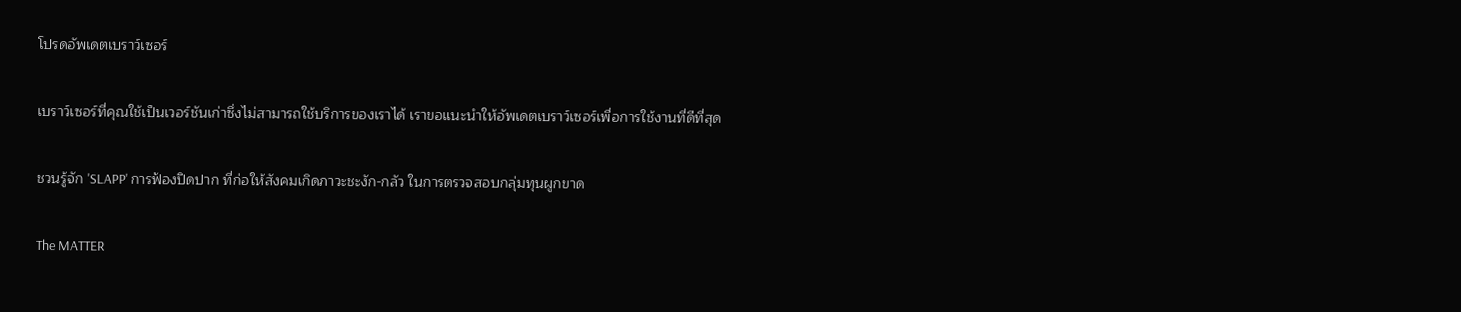โปรดอัพเดตเบราว์เซอร์

เบราว์เซอร์ที่คุณใช้เป็นเวอร์ชันเก่าซึ่งไม่สามารถใช้บริการของเราได้ เราขอแนะนำให้อัพเดตเบราว์เซอร์เพื่อการใช้งานที่ดีที่สุด

ชวนรู้จัก 'SLAPP' การฟ้องปิดปาก ที่ก่อให้สังคมเกิดภาวะชะงัก-กลัว ในการตรวจสอบกลุ่มทุนผูกขาด

The MATTER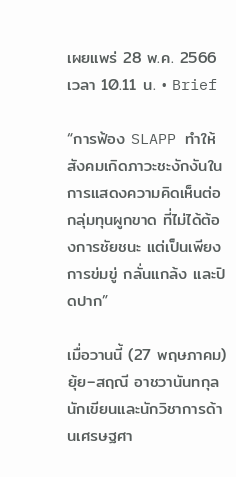เผยแพร่ 28 พ.ค. 2566 เวลา 10.11 น. • Brief

“การฟ้อง SLAPP ทำให้สังคมเกิดภาวะชะงักงันในการแสดงความคิดเห็นต่อกลุ่มทุนผูกขาด ที่ไม่ได้ต้องการชัยชนะ แต่เป็นเพียงการข่มขู่ กลั่นแกล้ง และปิดปาก”

เมื่อวานนี้ (27 พฤษภาคม) ยุ้ย–สฤณี อาชวานันทกุล นักเขียนและนักวิชาการด้านเศรษฐศา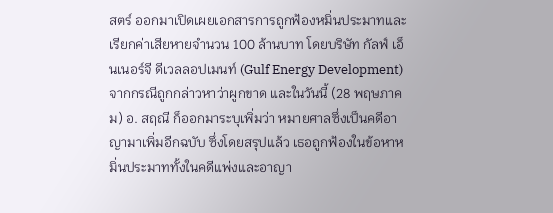สตร์ ออกมาเปิดเผยเอกสารการถูกฟ้องหมิ่นประมาทและเรียกค่าเสียหายจำนวน 100 ล้านบาท โดยบริษัท กัลฟ์ เอ็นเนอร์จี ดีเวลลอปเมนท์ (Gulf Energy Development) จากกรณีถูกกล่าวหาว่าผูกขาด และในวันนี้ (28 พฤษภาคม) อ. สฤณี ก็ออกมาระบุเพิ่มว่า หมายศาลซึ่งเป็นคดีอาญามาเพิ่มอีกฉบับ ซึ่งโดยสรุปแล้ว เธอถูกฟ้องในข้อหาหมิ่นประมาททั้งในคดีแพ่งและอาญา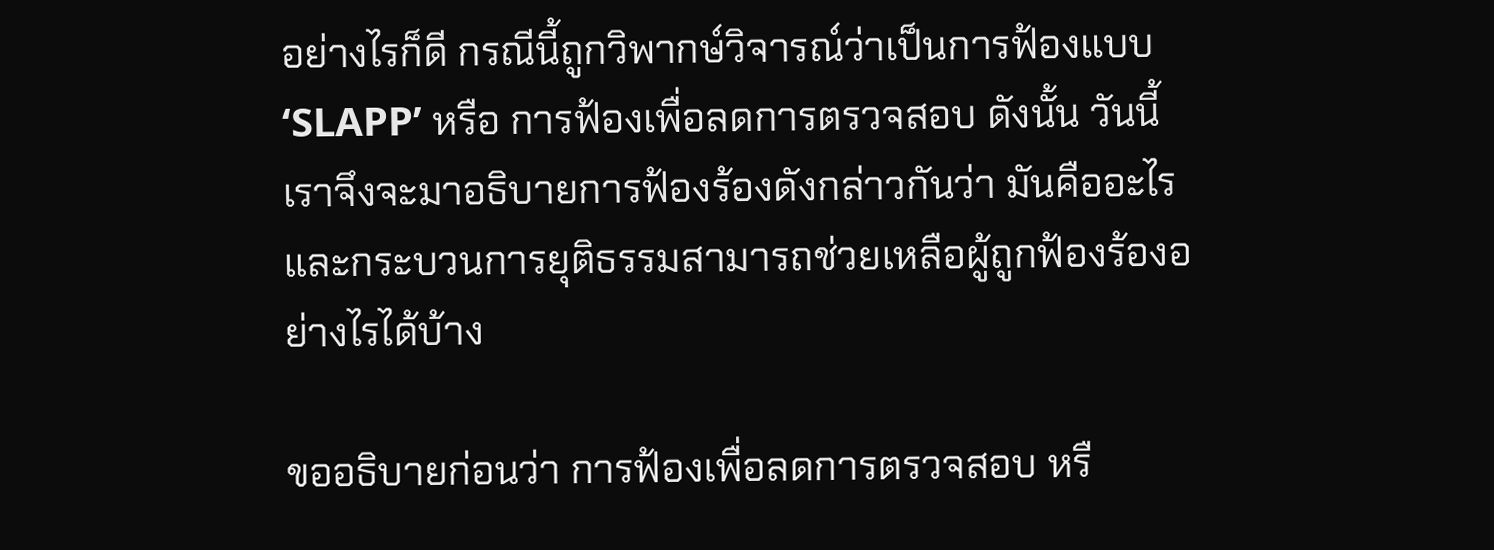อย่างไรก็ดี กรณีนี้ถูกวิพากษ์วิจารณ์ว่าเป็นการฟ้องแบบ ‘SLAPP’ หรือ การฟ้องเพื่อลดการตรวจสอบ ดังนั้น วันนี้เราจึงจะมาอธิบายการฟ้องร้องดังกล่าวกันว่า มันคืออะไรและกระบวนการยุติธรรมสามารถช่วยเหลือผู้ถูกฟ้องร้องอย่างไรได้บ้าง

ขออธิบายก่อนว่า การฟ้องเพื่อลดการตรวจสอบ หรื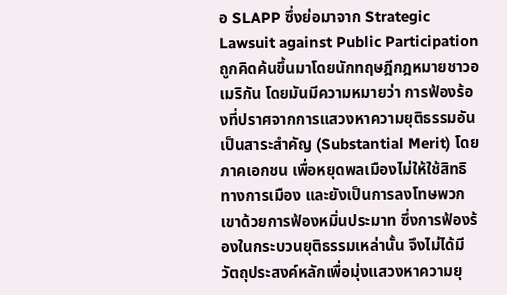อ SLAPP ซึ่งย่อมาจาก Strategic Lawsuit against Public Participation ถูกคิดค้นขึ้นมาโดยนักทฤษฎีกฎหมายชาวอเมริกัน โดยมันมีความหมายว่า การฟ้องร้องที่ปราศจากการแสวงหาความยุติธรรมอันเป็นสาระสำคัญ (Substantial Merit) โดยภาคเอกชน เพื่อหยุดพลเมืองไม่ให้ใช้สิทธิทางการเมือง และยังเป็นการลงโทษพวกเขาด้วยการฟ้องหมิ่นประมาท ซึ่งการฟ้องร้องในกระบวนยุติธรรมเหล่านั้น จึงไม่ได้มีวัตถุประสงค์หลักเพื่อมุ่งแสวงหาความยุ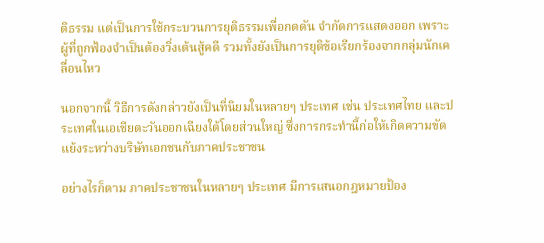ติธรรม แต่เป็นการใช้กระบวนการยุติธรรมเพื่อกดดัน จำกัดการแสดงออก เพราะผู้ที่ถูกฟ้องจำเป็นต้องวิ่งเต้นสู้คดี รวมทั้งยังเป็นการยุติข้อเรียกร้องจากกลุ่มนักเคลื่อนไหว

นอกจากนี้ วิธีการดังกล่าวยังเป็นที่นิยมในหลายๆ ประเทศ เช่น ประเทศไทย และประเทศในเอเชียตะวันออกเฉียงใต้โดยส่วนใหญ่ ซึ่งการกระทำนี้ก่อให้เกิดความขัดแย้งระหว่างบริษัทเอกชนกับภาคประชาชน

อย่างไรก็ตาม ภาคประชาชนในหลายๆ ประเทศ มีการเสนอกฎหมายป้อง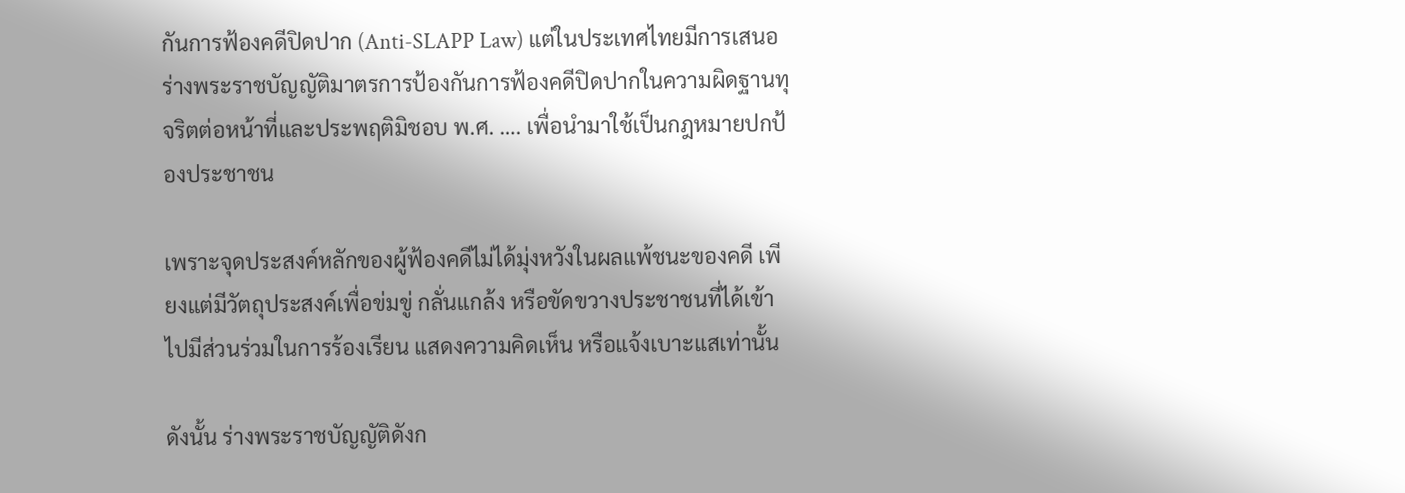กันการฟ้องคดีปิดปาก (Anti-SLAPP Law) แต่ในประเทศไทยมีการเสนอร่างพระราชบัญญัติมาตรการป้องกันการฟ้องคดีปิดปากในความผิดฐานทุจริตต่อหน้าที่และประพฤติมิชอบ พ.ศ. …. เพื่อนำมาใช้เป็นกฎหมายปกป้องประชาชน

เพราะจุดประสงค์หลักของผู้ฟ้องคดีไม่ได้มุ่งหวังในผลแพ้ชนะของคดี เพียงแต่มีวัตถุประสงค์เพื่อข่มขู่ กลั่นแกล้ง หรือขัดขวางประชาชนที่ได้เข้าไปมีส่วนร่วมในการร้องเรียน แสดงความคิดเห็น หรือแจ้งเบาะแสเท่านั้น

ดังนั้น ร่างพระราชบัญญัติดังก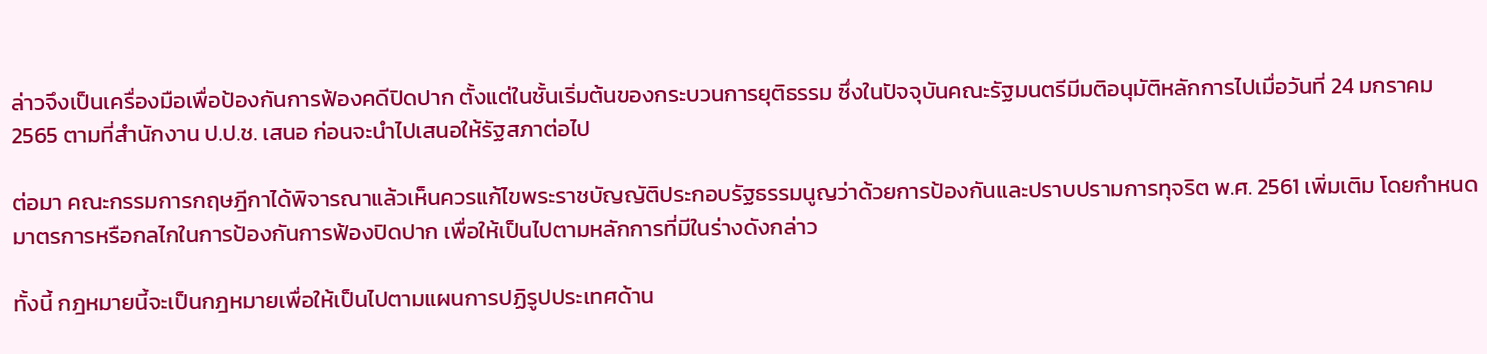ล่าวจึงเป็นเครื่องมือเพื่อป้องกันการฟ้องคดีปิดปาก ตั้งแต่ในชั้นเริ่มต้นของกระบวนการยุติธรรม ซึ่งในปัจจุบันคณะรัฐมนตรีมีมติอนุมัติหลักการไปเมื่อวันที่ 24 มกราคม 2565 ตามที่สำนักงาน ป.ป.ช. เสนอ ก่อนจะนำไปเสนอให้รัฐสภาต่อไป

ต่อมา คณะกรรมการกฤษฎีกาได้พิจารณาแล้วเห็นควรแก้ไขพระราชบัญญัติประกอบรัฐธรรมนูญว่าด้วยการป้องกันและปราบปรามการทุจริต พ.ศ. 2561 เพิ่มเติม โดยกำหนดมาตรการหรือกลไกในการป้องกันการฟ้องปิดปาก เพื่อให้เป็นไปตามหลักการที่มีในร่างดังกล่าว

ทั้งนี้ กฎหมายนี้จะเป็นกฎหมายเพื่อให้เป็นไปตามแผนการปฏิรูปประเทศด้าน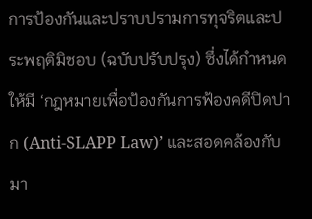การป้องกันและปราบปรามการทุจริตและประพฤติมิชอบ (ฉบับปรับปรุง) ซึ่งได้กำหนดให้มี ‘กฎหมายเพื่อป้องกันการฟ้องคดีปิดปาก (Anti-SLAPP Law)’ และสอดคล้องกับมา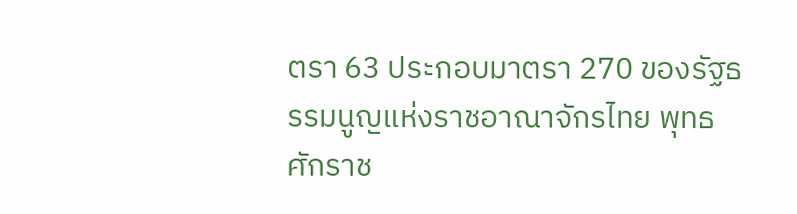ตรา 63 ประกอบมาตรา 270 ของรัฐธรรมนูญแห่งราชอาณาจักรไทย พุทธศักราช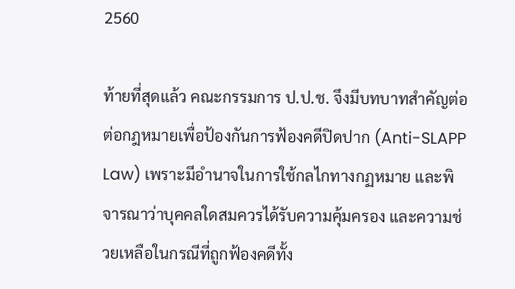2560

ท้ายที่สุดแล้ว คณะกรรมการ ป.ป.ช. จึงมีบทบาทสำคัญต่อต่อกฎหมายเพื่อป้องกันการฟ้องคดีปิดปาก (Anti-SLAPP Law) เพราะมีอำนาจในการใช้กลไกทางกฏหมาย และพิจารณาว่าบุคคลใดสมควรได้รับความคุ้มครอง และความช่วยเหลือในกรณีที่ถูกฟ้องคดีทั้ง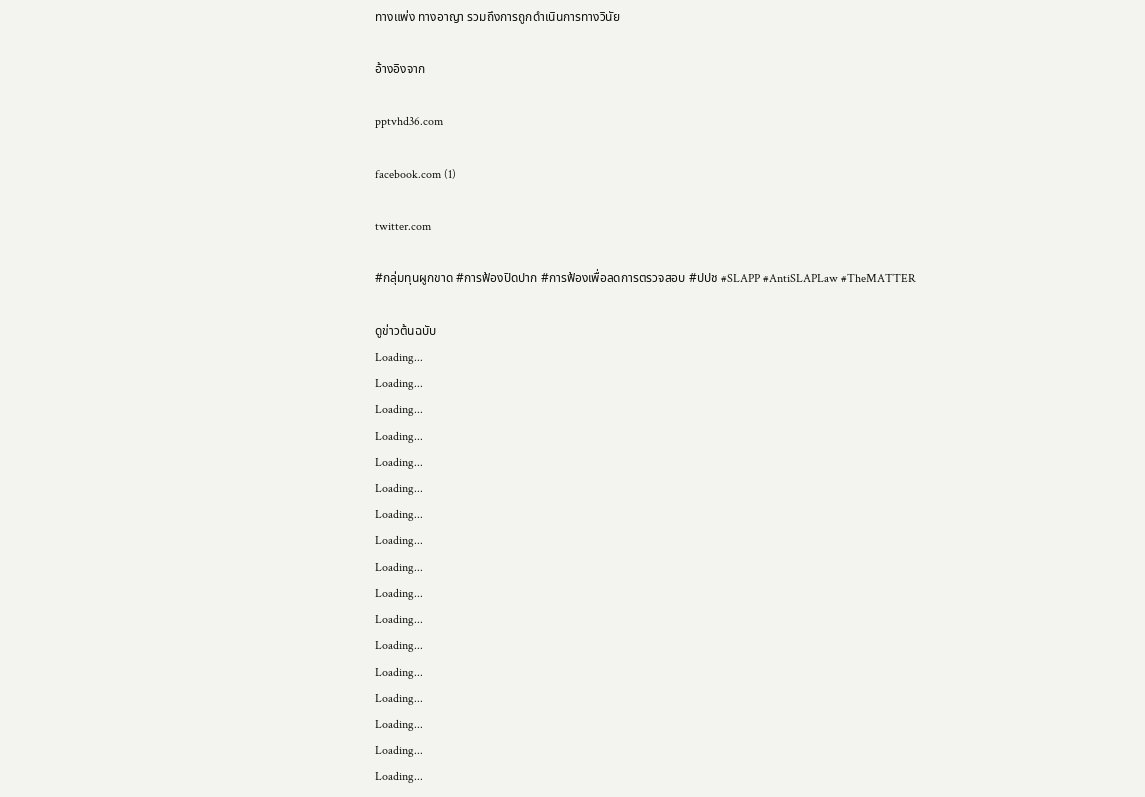ทางแพ่ง ทางอาญา รวมถึงการถูกดำเนินการทางวินัย

อ้างอิงจาก

pptvhd36.com

facebook.com (1)

twitter.com

#กลุ่มทุนผูกขาด #การฟ้องปิดปาก #การฟ้องเพื่อลดการตรวจสอบ #ปปช #SLAPP #AntiSLAPLaw #TheMATTER

ดูข่าวต้นฉบับ
Loading...
Loading...
Loading...
Loading...
Loading...
Loading...
Loading...
Loading...
Loading...
Loading...
Loading...
Loading...
Loading...
Loading...
Loading...
Loading...
Loading...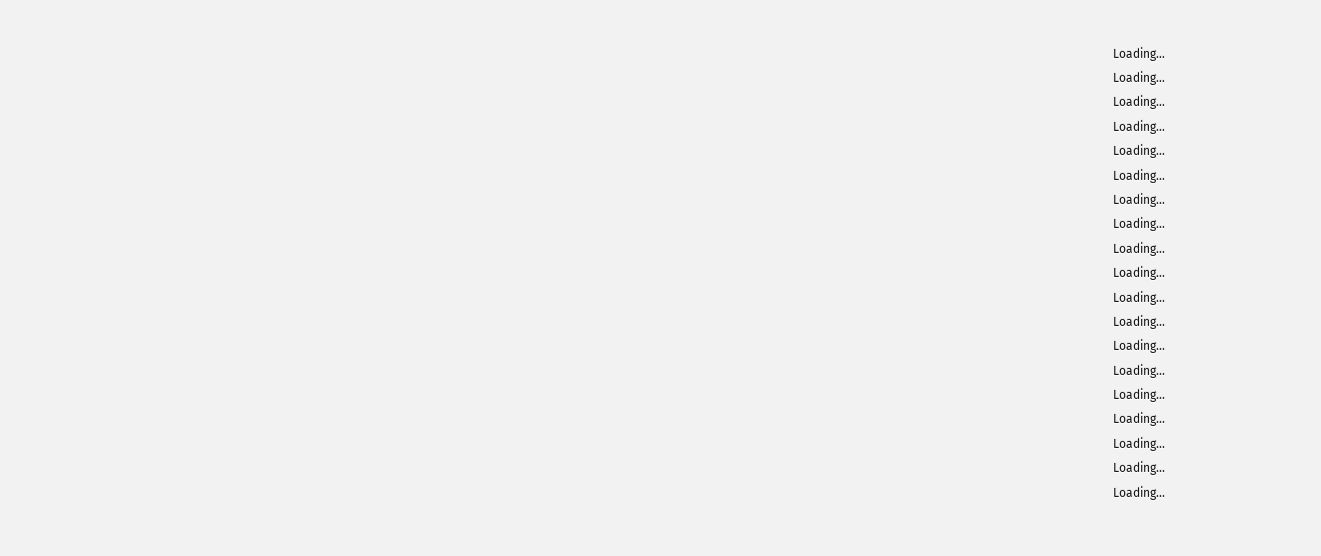Loading...
Loading...
Loading...
Loading...
Loading...
Loading...
Loading...
Loading...
Loading...
Loading...
Loading...
Loading...
Loading...
Loading...
Loading...
Loading...
Loading...
Loading...
Loading...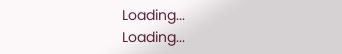Loading...
Loading...